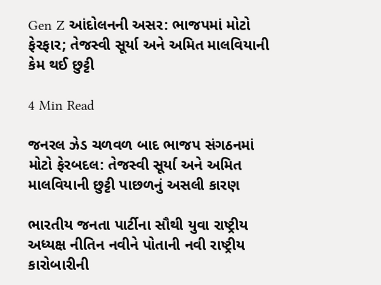Gen Z આંદોલનની અસર: ભાજપમાં મોટો ફેરફાર; તેજસ્વી સૂર્યા અને અમિત માલવિયાની કેમ થઈ છુટ્ટી

4 Min Read

જનરલ ઝેડ ચળવળ બાદ ભાજપ સંગઠનમાં મોટો ફેરબદલ: તેજસ્વી સૂર્યા અને અમિત માલવિયાની છુટ્ટી પાછળનું અસલી કારણ

ભારતીય જનતા પાર્ટીના સૌથી યુવા રાષ્ટ્રીય અધ્યક્ષ નીતિન નવીને પોતાની નવી રાષ્ટ્રીય કારોબારીની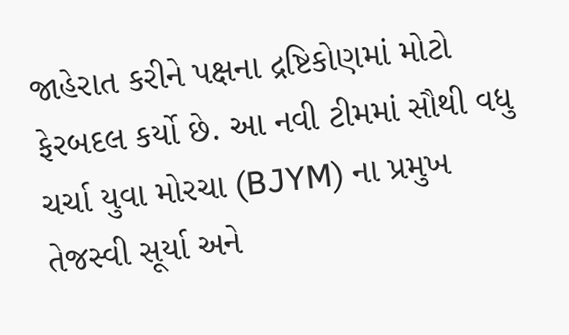જાહેરાત કરીને પક્ષના દ્રષ્ટિકોણમાં મોટો ફેરબદલ કર્યો છે. આ નવી ટીમમાં સૌથી વધુ ચર્ચા યુવા મોરચા (BJYM) ના પ્રમુખ તેજસ્વી સૂર્યા અને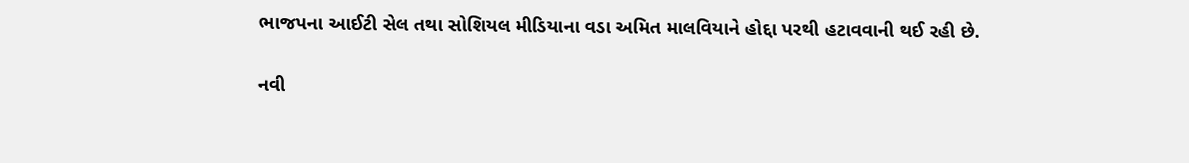ભાજપના આઈટી સેલ તથા સોશિયલ મીડિયાના વડા અમિત માલવિયાને હોદ્દા પરથી હટાવવાની થઈ રહી છે.

નવી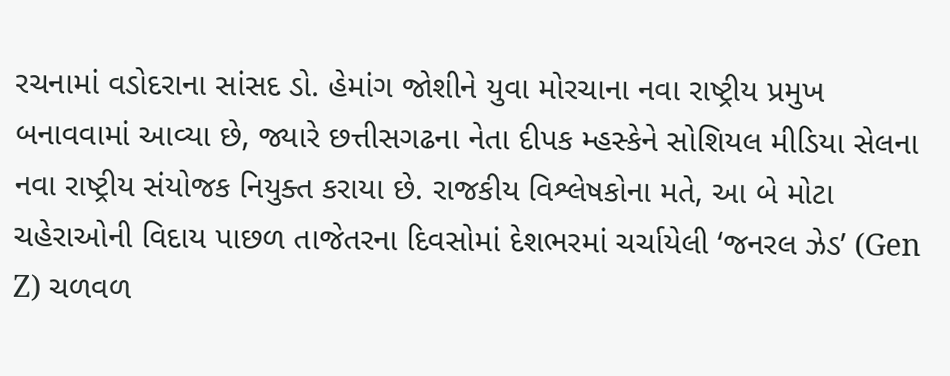રચનામાં વડોદરાના સાંસદ ડો. હેમાંગ જોશીને યુવા મોરચાના નવા રાષ્ટ્રીય પ્રમુખ બનાવવામાં આવ્યા છે, જ્યારે છત્તીસગઢના નેતા દીપક મ્હસ્કેને સોશિયલ મીડિયા સેલના નવા રાષ્ટ્રીય સંયોજક નિયુક્ત કરાયા છે. રાજકીય વિશ્લેષકોના મતે, આ બે મોટા ચહેરાઓની વિદાય પાછળ તાજેતરના દિવસોમાં દેશભરમાં ચર્ચાયેલી ‘જનરલ ઝેડ’ (Gen Z) ચળવળ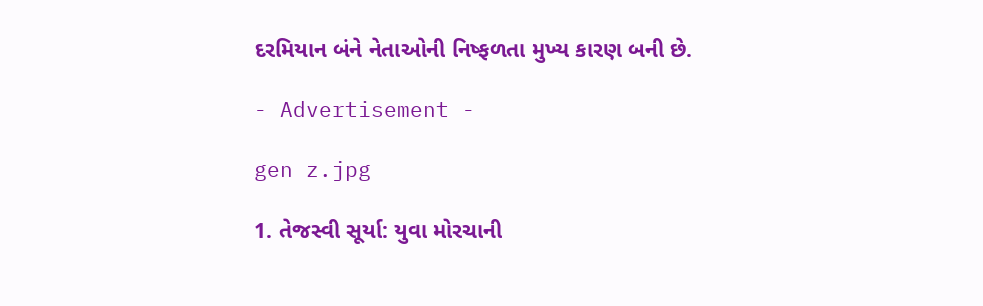દરમિયાન બંને નેતાઓની નિષ્ફળતા મુખ્ય કારણ બની છે.

- Advertisement -

gen z.jpg

1. તેજસ્વી સૂર્યા: યુવા મોરચાની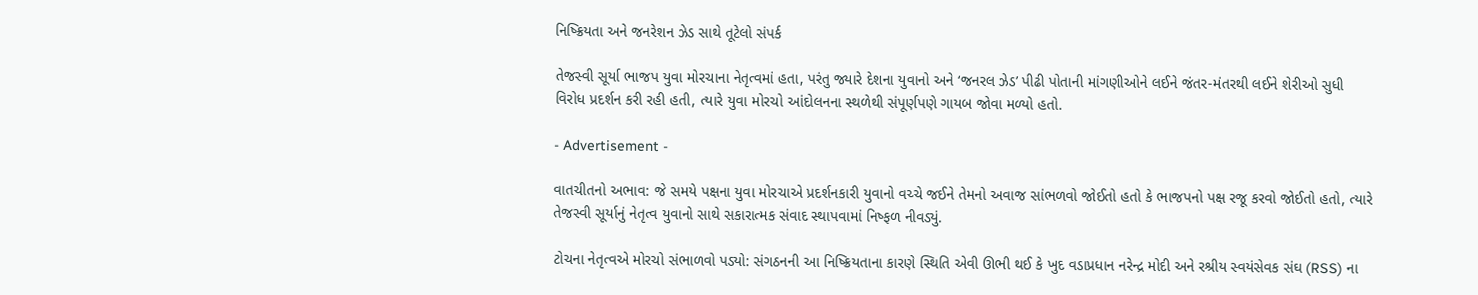નિષ્ક્રિયતા અને જનરેશન ઝેડ સાથે તૂટેલો સંપર્ક

તેજસ્વી સૂર્યા ભાજપ યુવા મોરચાના નેતૃત્વમાં હતા, પરંતુ જ્યારે દેશના યુવાનો અને ‘જનરલ ઝેડ’ પીઢી પોતાની માંગણીઓને લઈને જંતર-મંતરથી લઈને શેરીઓ સુધી વિરોધ પ્રદર્શન કરી રહી હતી, ત્યારે યુવા મોરચો આંદોલનના સ્થળેથી સંપૂર્ણપણે ગાયબ જોવા મળ્યો હતો.

- Advertisement -

વાતચીતનો અભાવ: જે સમયે પક્ષના યુવા મોરચાએ પ્રદર્શનકારી યુવાનો વચ્ચે જઈને તેમનો અવાજ સાંભળવો જોઈતો હતો કે ભાજપનો પક્ષ રજૂ કરવો જોઈતો હતો, ત્યારે તેજસ્વી સૂર્યાનું નેતૃત્વ યુવાનો સાથે સકારાત્મક સંવાદ સ્થાપવામાં નિષ્ફળ નીવડ્યું.

ટોચના નેતૃત્વએ મોરચો સંભાળવો પડ્યો: સંગઠનની આ નિષ્ક્રિયતાના કારણે સ્થિતિ એવી ઊભી થઈ કે ખુદ વડાપ્રધાન નરેન્દ્ર મોદી અને રશ્રીય સ્વયંસેવક સંઘ (RSS) ના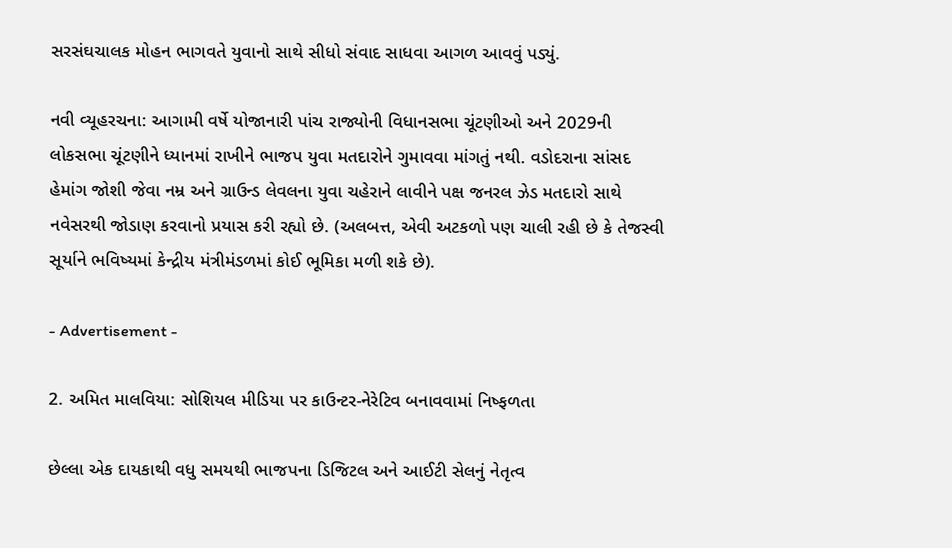સરસંઘચાલક મોહન ભાગવતે યુવાનો સાથે સીધો સંવાદ સાધવા આગળ આવવું પડ્યું.

નવી વ્યૂહરચના: આગામી વર્ષે યોજાનારી પાંચ રાજ્યોની વિધાનસભા ચૂંટણીઓ અને 2029ની લોકસભા ચૂંટણીને ધ્યાનમાં રાખીને ભાજપ યુવા મતદારોને ગુમાવવા માંગતું નથી. વડોદરાના સાંસદ હેમાંગ જોશી જેવા નમ્ર અને ગ્રાઉન્ડ લેવલના યુવા ચહેરાને લાવીને પક્ષ જનરલ ઝેડ મતદારો સાથે નવેસરથી જોડાણ કરવાનો પ્રયાસ કરી રહ્યો છે. (અલબત્ત, એવી અટકળો પણ ચાલી રહી છે કે તેજસ્વી સૂર્યાને ભવિષ્યમાં કેન્દ્રીય મંત્રીમંડળમાં કોઈ ભૂમિકા મળી શકે છે).

- Advertisement -

2. અમિત માલવિયા: સોશિયલ મીડિયા પર કાઉન્ટર-નેરેટિવ બનાવવામાં નિષ્ફળતા

છેલ્લા એક દાયકાથી વધુ સમયથી ભાજપના ડિજિટલ અને આઈટી સેલનું નેતૃત્વ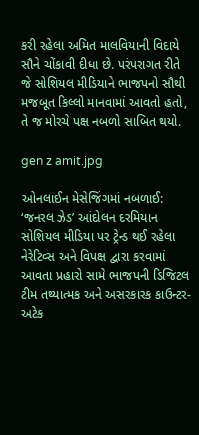કરી રહેલા અમિત માલવિયાની વિદાયે સૌને ચોંકાવી દીધા છે. પરંપરાગત રીતે જે સોશિયલ મીડિયાને ભાજપનો સૌથી મજબૂત કિલ્લો માનવામાં આવતો હતો, તે જ મોરચે પક્ષ નબળો સાબિત થયો.

gen z amit.jpg

ઓનલાઈન મેસેજિંગમાં નબળાઈ: ‘જનરલ ઝેડ’ આંદોલન દરમિયાન સોશિયલ મીડિયા પર ટ્રેન્ડ થઈ રહેલા નેરેટિવ્સ અને વિપક્ષ દ્વારા કરવામાં આવતા પ્રહારો સામે ભાજપની ડિજિટલ ટીમ તથ્યાત્મક અને અસરકારક કાઉન્ટર-અટેક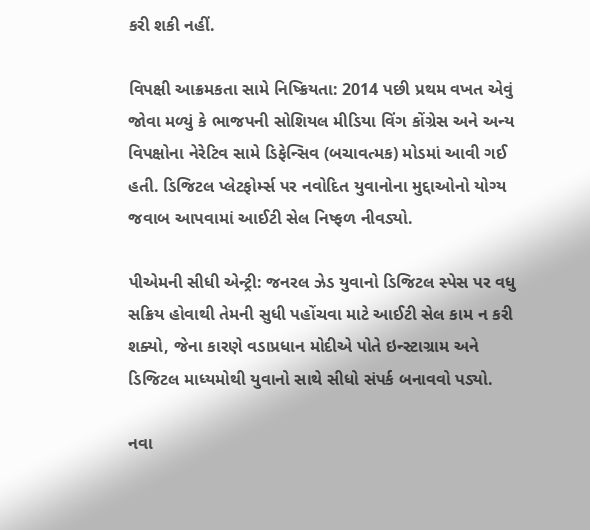કરી શકી નહીં.

વિપક્ષી આક્રમકતા સામે નિષ્ક્રિયતા: 2014 પછી પ્રથમ વખત એવું જોવા મળ્યું કે ભાજપની સોશિયલ મીડિયા વિંગ કોંગ્રેસ અને અન્ય વિપક્ષોના નેરેટિવ સામે ડિફેન્સિવ (બચાવત્મક) મોડમાં આવી ગઈ હતી. ડિજિટલ પ્લેટફોર્મ્સ પર નવોદિત યુવાનોના મુદ્દાઓનો યોગ્ય જવાબ આપવામાં આઈટી સેલ નિષ્ફળ નીવડ્યો.

પીએમની સીધી એન્ટ્રી: જનરલ ઝેડ યુવાનો ડિજિટલ સ્પેસ પર વધુ સક્રિય હોવાથી તેમની સુધી પહોંચવા માટે આઈટી સેલ કામ ન કરી શક્યો, જેના કારણે વડાપ્રધાન મોદીએ પોતે ઇન્સ્ટાગ્રામ અને ડિજિટલ માધ્યમોથી યુવાનો સાથે સીધો સંપર્ક બનાવવો પડ્યો.

નવા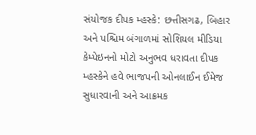સંયોજક દીપક મ્હસ્કે: છત્તીસગઢ, બિહાર અને પશ્ચિમ બંગાળમાં સોશિયલ મીડિયા કેમ્પેઇનનો મોટો અનુભવ ધરાવતા દીપક મ્હસ્કેને હવે ભાજપની ઓનલાઈન ઈમેજ સુધારવાની અને આક્રમક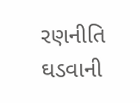રણનીતિ ઘડવાની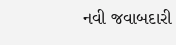નવી જવાબદારી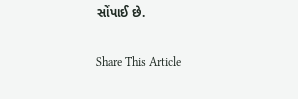સોંપાઈ છે.

Share This Article